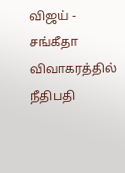விஜய் - சங்கீதா விவாகரத்தில் நீதிபதி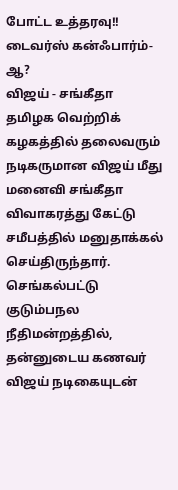போட்ட உத்தரவு!! டைவர்ஸ் கன்ஃபார்ம்-ஆ?
விஜய் - சங்கீதா
தமிழக வெற்றிக் கழகத்தில் தலைவரும் நடிகருமான விஜய் மீது மனைவி சங்கீதா விவாகரத்து கேட்டு சமீபத்தில் மனுதாக்கல் செய்திருந்தார். செங்கல்பட்டு குடும்பநல நீதிமன்றத்தில், தன்னுடைய கணவர் விஜய் நடிகையுடன்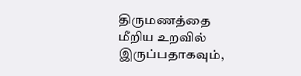திருமணத்தை மீறிய உறவில் இருப்பதாகவும்,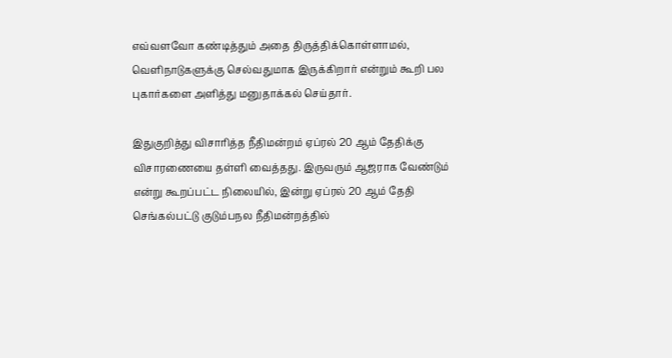எவ்வளவோ கண்டித்தும் அதை திருத்திக்கொள்ளாமல், வெளிநாடுகளுக்கு செல்வதுமாக இருக்கிறார் என்றும் கூறி பல புகார்களை அளித்து மனுதாக்கல் செய்தார்.

இதுகுறித்து விசாரித்த நீதிமன்றம் ஏப்ரல் 20 ஆம் தேதிக்கு விசாரணையை தள்ளி வைத்தது. இருவரும் ஆஜராக வேண்டும் என்று கூறப்பட்ட நிலையில், இன்று ஏப்ரல் 20 ஆம் தேதி செங்கல்பட்டு குடும்பநல நீதிமன்றத்தில்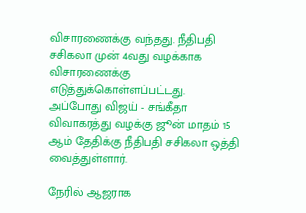விசாரணைக்கு வந்தது. நீதிபதி சசிகலா முன் 4வது வழக்காக விசாரணைக்கு எடுத்துக்கொள்ளப்பட்டது.
அப்போது விஜய் - சங்கீதா விவாகரத்து வழக்கு ஜூன் மாதம் 15 ஆம் தேதிக்கு நீதிபதி சசிகலா ஒத்தி வைத்துள்ளார்.

நேரில் ஆஜராக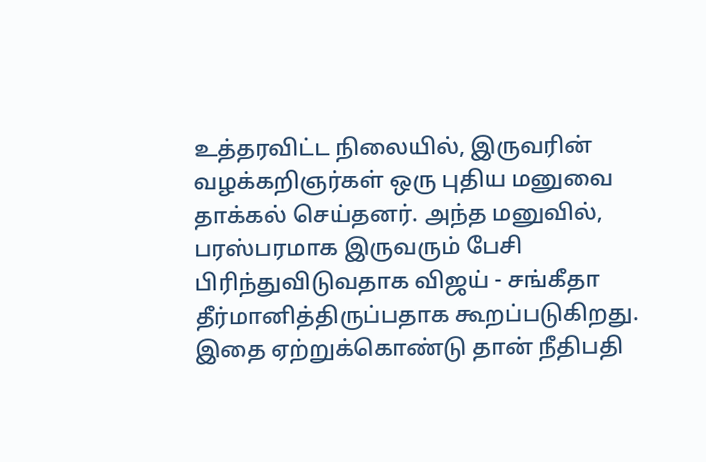உத்தரவிட்ட நிலையில், இருவரின் வழக்கறிஞர்கள் ஒரு புதிய மனுவை தாக்கல் செய்தனர். அந்த மனுவில், பரஸ்பரமாக இருவரும் பேசி பிரிந்துவிடுவதாக விஜய் - சங்கீதா தீர்மானித்திருப்பதாக கூறப்படுகிறது. இதை ஏற்றுக்கொண்டு தான் நீதிபதி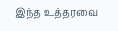இந்த உத்தரவை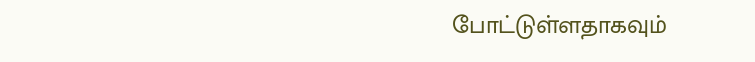போட்டுள்ளதாகவும்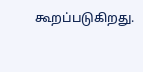கூறப்படுகிறது.